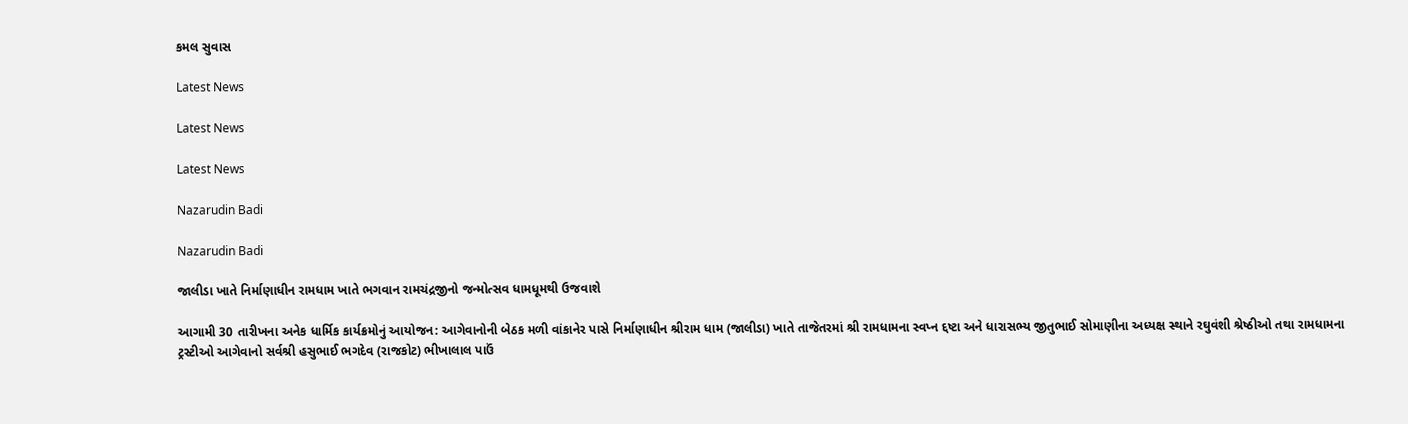કમલ સુવાસ

Latest News

Latest News

Latest News

Nazarudin Badi

Nazarudin Badi

જાલીડા ખાતે નિર્માણાધીન રામધામ ખાતે ભગવાન રામચંદ્રજીનો જન્મોત્સવ ધામધૂમથી ઉજવાશે

આગામી 30 તારીખના અનેક ધાર્મિક કાર્યક્રમોનું આયોજન: આગેવાનોની બેઠક મળી વાંકાનેર પાસે નિર્માણાધીન શ્રીરામ ધામ (જાલીડા) ખાતે તાજેતરમાં શ્રી રામધામના સ્વપ્ન દ્દષ્ટા અને ધારાસભ્ય જીતુભાઈ સોમાણીના અધ્યક્ષ સ્થાને રઘુવંશી શ્રેષ્ઠીઓ તથા રામધામના ટ્રસ્ટીઓ આગેવાનો સર્વશ્રી હસુભાઈ ભગદેવ (રાજકોટ) ભીખાલાલ પાઉં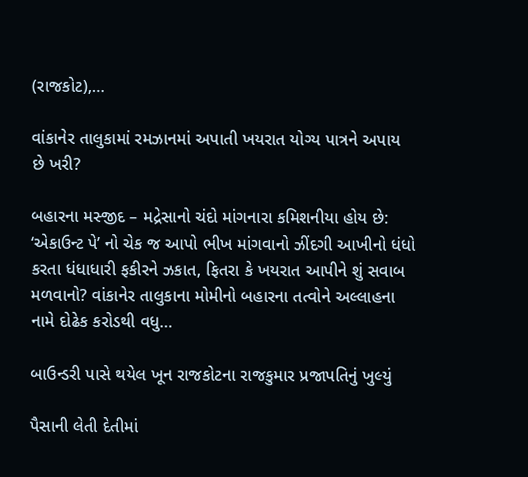(રાજકોટ),…

વાંકાનેર તાલુકામાં રમઝાનમાં અપાતી ખયરાત યોગ્ય પાત્રને અપાય છે ખરી?

બહારના મસ્જીદ – મદ્રેસાનો ચંદો માંગનારા કમિશનીયા હોય છે: ‘એકાઉન્ટ પે’ નો ચેક જ આપો ભીખ માંગવાનો ઝીંદગી આખીનો ધંધો કરતા ધંધાધારી ફકીરને ઝકાત, ફિતરા કે ખયરાત આપીને શું સવાબ મળવાનો? વાંકાનેર તાલુકાના મોમીનો બહારના તત્વોને અલ્લાહના નામે દોઢેક કરોડથી વધુ…

બાઉન્ડરી પાસે થયેલ ખૂન રાજકોટના રાજકુમાર પ્રજાપતિનું ખુલ્યું

પૈસાની લેતી દેતીમાં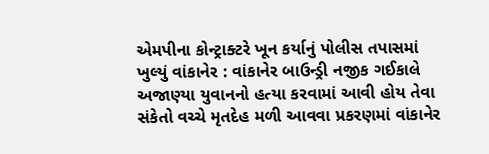એમપીના કોન્ટ્રાક્ટરે ખૂન કર્યાનું પોલીસ તપાસમાં ખુલ્યું વાંકાનેર : વાંકાનેર બાઉન્ડ્રી નજીક ગઈકાલે અજાણ્યા યુવાનનો હત્યા કરવામાં આવી હોય તેવા સંકેતો વચ્ચે મૃતદેહ મળી આવવા પ્રકરણમાં વાંકાનેર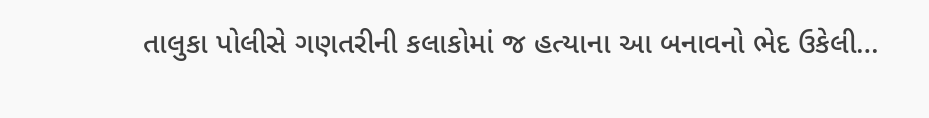તાલુકા પોલીસે ગણતરીની કલાકોમાં જ હત્યાના આ બનાવનો ભેદ ઉકેલી…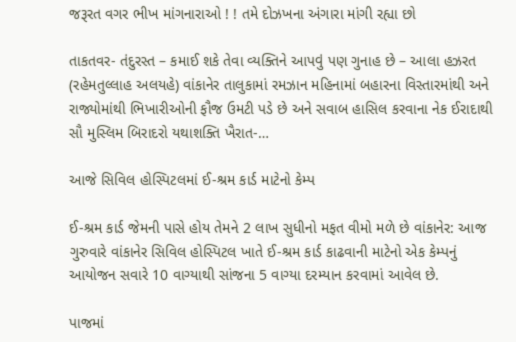જરૂરત વગર ભીખ માંગનારાઓ ! ! તમે દોઝખના અંગારા માંગી રહ્યા છો

તાકતવર- તંદુરસ્ત – કમાઈ શકે તેવા વ્યક્તિને આપવું પણ ગુનાહ છે – આલા હઝરત (રહેમતુલ્લાહ અલયહે) વાંકાનેર તાલુકામાં રમઝાન મહિનામાં બહારના વિસ્તારમાંથી અને રાજ્યોમાંથી ભિખારીઓની ફૌજ ઉમટી પડે છે અને સવાબ હાસિલ કરવાના નેક ઈરાદાથી સૌ મુસ્લિમ બિરાદરો યથાશક્તિ ખૈરાત-…

આજે સિવિલ હોસ્પિટલમાં ઈ-શ્રમ કાર્ડ માટેનો કેમ્પ

ઈ-શ્રમ કાર્ડ જેમની પાસે હોય તેમને 2 લાખ સુધીનો મફત વીમો મળે છે વાંકાનેર: આજ ગુરુવારે વાંકાનેર સિવિલ હોસ્પિટલ ખાતે ઈ-શ્રમ કાર્ડ કાઢવાની માટેનો એક કેમ્પનું આયોજન સવારે 10 વાગ્યાથી સાંજના 5 વાગ્યા દરમ્યાન કરવામાં આવેલ છે.

પાજમાં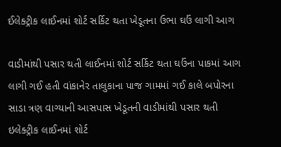ઈલેક્ટ્રીક લાઈનમાં શોર્ટ સર્કિટ થતા ખેડૂતના ઉભા ઘઉં લાગી આગ

વાડીમાંથી પસાર થતી લાઈનમાં શોર્ટ સર્કિટ થતા ઘઉંના પાકમાં આગ લાગી ગઈ હતી વાંકાનેર તાલુકાના પાજ ગામમાં ગઈ કાલે બપોરના સાડા ત્રણ વાગ્યાની આસપાસ ખેડૂતની વાડીમાંથી પસાર થતી ઇલેક્ટ્રીક લાઈનમાં શોર્ટ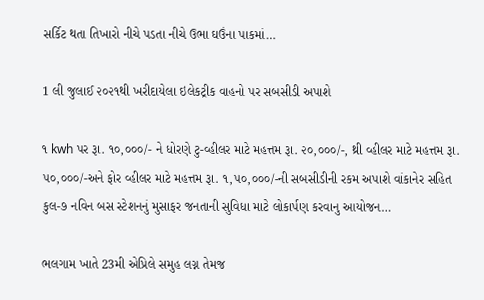સર્કિટ થતા તિખારો નીચે પડતા નીચે ઉભા ઘઉંના પાકમાં…

1 લી જુલાઈ ૨૦૨૧થી ખરીદાયેલા ઇલેકટ્રીક વાહનો પર સબસીડી અપાશે

૧ kwh પર રૂા. ૧૦,૦૦૦/- ને ધોરણે ટુ-વ્હીલર માટે મહત્તમ રૂા. ૨૦,૦૦૦/-, થ્રી વ્હીલર માટે મહત્તમ રૂા. ૫૦,૦૦૦/-અને ફોર વ્હીલર માટે મહત્તમ રૂા. ૧,૫૦,૦૦૦/-ની સબસીડીની રકમ અપાશે વાંકાનેર સહિત કુલ-૭ નવિન બસ સ્ટેશનનું મુસાફર જનતાની સુવિધા માટે લોકાર્પણ કરવાનુ આયોજન…

ભલગામ ખાતે 23મી એપ્રિલે સમુહ લગ્ન તેમજ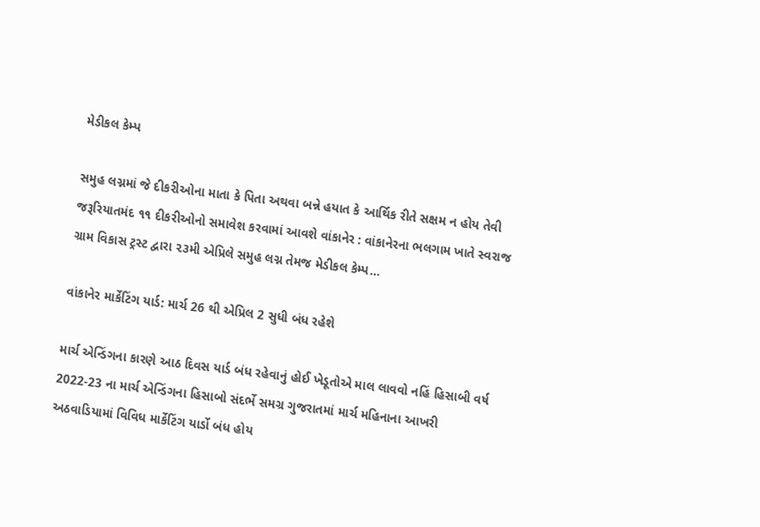મેડીકલ કેમ્પ

સમુહ લગ્નમાં જે દીકરીઓના માતા કે પિતા અથવા બન્ને હયાત કે આર્થિક રીતે સક્ષમ ન હોય તેવી જરૂરિયાતમંદ ૧૧ દીકરીઓનો સમાવેશ કરવામાં આવશે વાંકાનેર : વાંકાનેરના ભલગામ ખાતે સ્વરાજ ગ્રામ વિકાસ ટ્રસ્ટ દ્વારા ૨૩મી એપ્રિલે સમુહ લગ્ન તેમજ મેડીકલ કેમ્પ…

વાંકાનેર માર્કેટિંગ યાર્ડ: માર્ચ 26 થી એપ્રિલ 2 સુધી બંધ રહેશે

માર્ચ એન્ડિંગના કારણે આઠ દિવસ યાર્ડ બંધ રહેવાનું હોઈ ખેડૂતોએ માલ લાવવો નહિં હિસાબી વર્ષ 2022-23 ના માર્ચ એન્ડિંગના હિસાબો સંદર્ભે સમગ્ર ગુજરાતમાં માર્ચ મહિનાના આખરી અઠવાડિયામાં વિવિધ માર્કેટિંગ યાર્ડો બંધ હોય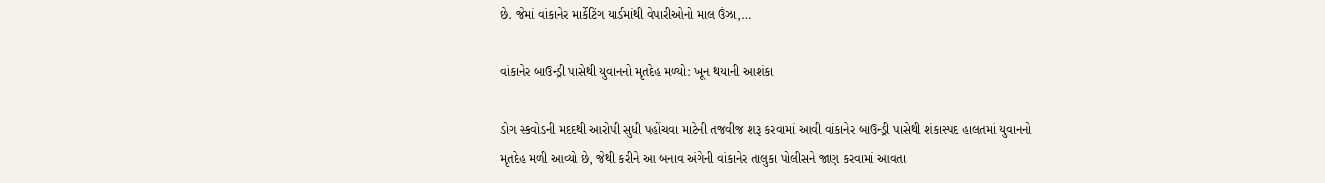છે. જેમાં વાંકાનેર માર્કેટિંગ યાર્ડમાંથી વેપારીઓનો માલ ઉંઝા,…

વાંકાનેર બાઉન્ડ્રી પાસેથી યુવાનનો મૃતદેહ મળ્યો: ખૂન થયાની આશંકા

ડોગ સ્કવોડની મદદથી આરોપી સુધી પહોંચવા માટેની તજવીજ શરૂ કરવામાં આવી વાંકાનેર બાઉન્ડ્રી પાસેથી શંકાસ્પદ હાલતમાં યુવાનનો મૃતદેહ મળી આવ્યો છે, જેથી કરીને આ બનાવ અંગેની વાંકાનેર તાલુકા પોલીસને જાણ કરવામાં આવતા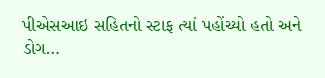પીએસઆઇ સહિતનો સ્ટાફ ત્યાં પહોંચ્યો હતો અને ડોગ…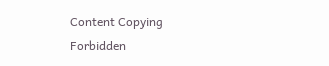Content Copying Forbidden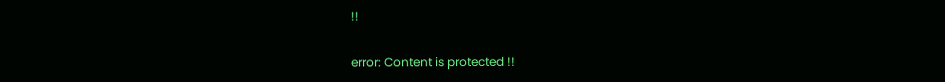!!

error: Content is protected !!